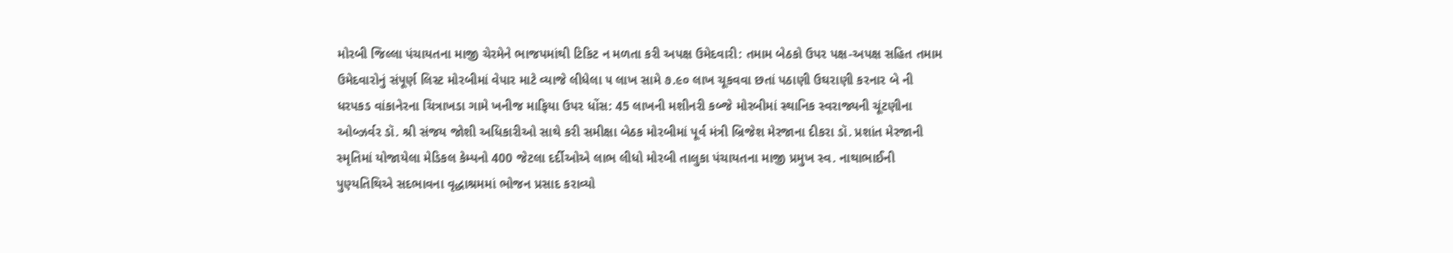મોરબી જિલ્લા પંચાયતના માજી ચેરમેને ભાજપમાંથી ટિકિટ ન મળતા કરી અપક્ષ ઉમેદવારી: તમામ બેઠકો ઉપર પક્ષ-અપક્ષ સહિત તમામ ઉમેદવારોનું સંપૂર્ણ લિસ્ટ મોરબીમાં વેપાર માટે વ્યાજે લીધેલા ૫ લાખ સામે ૭.૯૦ લાખ ચૂકવવા છતાં પઠાણી ઉઘરાણી કરનાર બે ની ધરપકડ વાંકાનેરના ચિત્રાખડા ગામે ખનીજ માફિયા ઉપર ધોંસ: 45 લાખની મશીનરી કબ્જે મોરબીમાં સ્થાનિક સ્વરાજ્યની ચૂંટણીના  ઓબ્ઝર્વર ડૉ. શ્રી સંજય જોશી અધિકારીઓ સાથે કરી સમીક્ષા બેઠક મોરબીમાં પૂર્વ મંત્રી બ્રિજેશ મેરજાના દીકરા ડૉ. પ્રશાંત મેરજાની સ્મૃતિમાં યોજાયેલા મેડિકલ કેમ્પનો 400 જેટલા દર્દીઓએ લાભ લીધો મોરબી તાલુકા પંચાયતના માજી પ્રમુખ સ્વ. નાથાભાઈની પુણ્યતિથિએ સદભાવના વૃદ્ધાશ્રમમાં ભોજન પ્રસાદ કરાવ્યો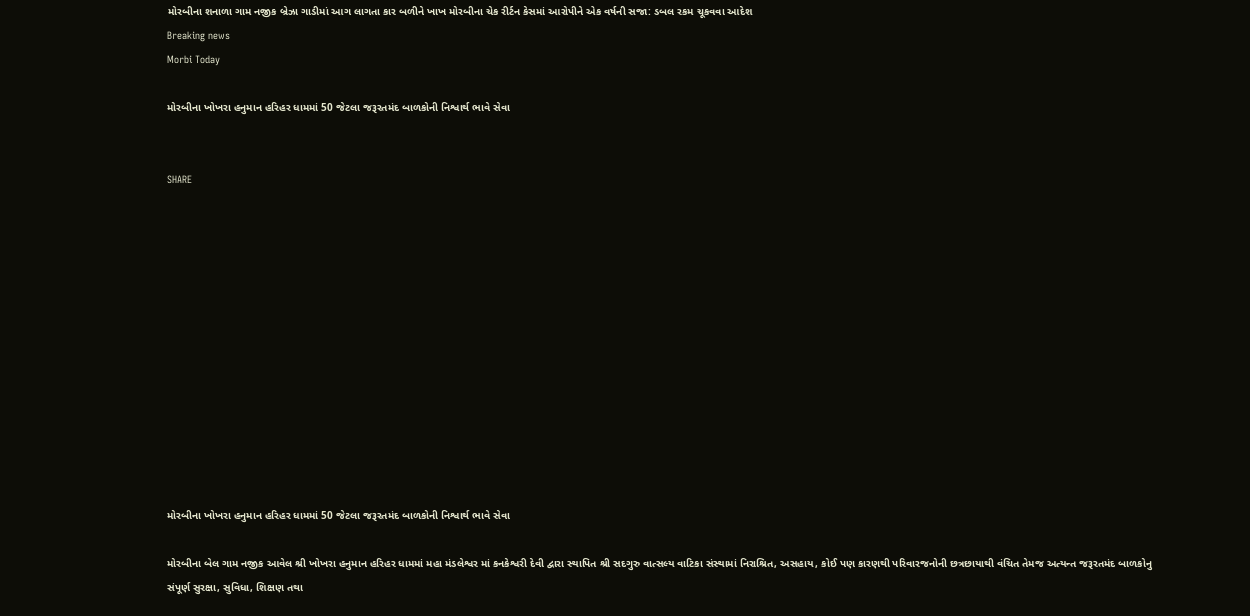મોરબીના શનાળા ગામ નજીક બ્રેઝા ગાડીમાં આગ લાગતા કાર બળીને ખાખ મોરબીના ચેક રીર્ટન કેસમાં આરોપીને એક વર્ષની સજા: ડબલ રકમ ચૂકવવા આદેશ
Breaking news
Morbi Today

મોરબીના ખોખરા હનુમાન હરિહર ધામમાં 50 જેટલા જરૂરતમંદ બાળકોની નિશ્વાર્થ ભાવે સેવા


SHARE













મોરબીના ખોખરા હનુમાન હરિહર ધામમાં 50 જેટલા જરૂરતમંદ બાળકોની નિશ્વાર્થ ભાવે સેવા

મોરબીના બેલ ગામ નજીક આવેલ શ્રી ખોખરા હનુમાન હરિહર ધામમાં મહા મંડલેશ્વર માં કનકેશ્વરી દેવી દ્વારા સ્થાપિત શ્રી સદગુરુ વાત્સલ્ય વાટિકા સંસ્થામાં નિરાશ્રિત, અસહાય, કોઈ પણ કારણથી પરિવારજનોની છત્રછાયાથી વંચિત તેમજ અત્યન્ત જરૂરતમંદ બાળકોનુ સંપૂર્ણ સુરક્ષા, સુવિધા, શિક્ષણ તથા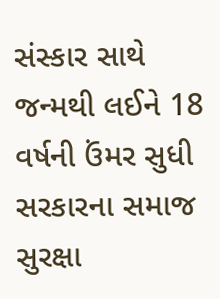સંસ્કાર સાથે જન્મથી લઈને 18 વર્ષની ઉંમર સુધી સરકારના સમાજ સુરક્ષા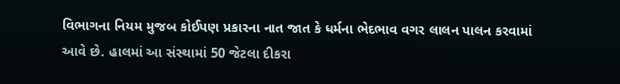વિભાગના નિયમ મુજબ કોઈપણ પ્રકારના નાત જાત કે ધર્મના ભેદભાવ વગર લાલન પાલન કરવામાં આવે છે. હાલમાં આ સંસ્થામાં 50 જેટલા દીકરા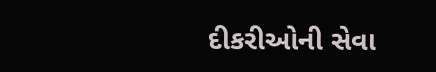દીકરીઓની સેવા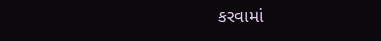કરવામાં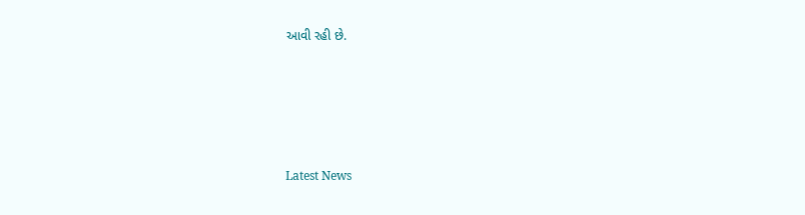આવી રહી છે.






Latest News